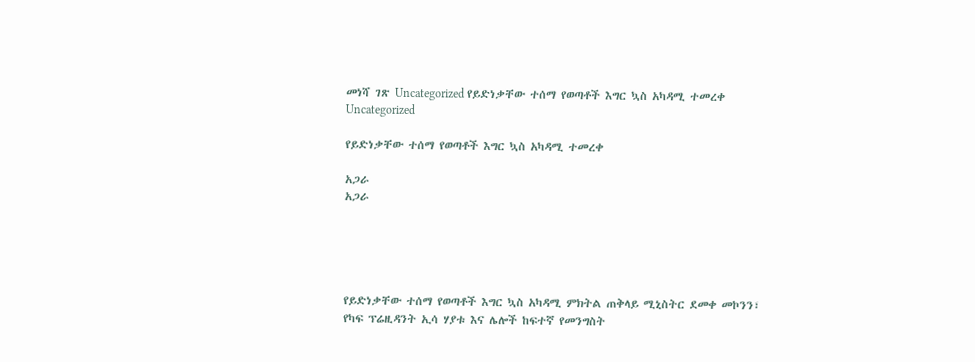መነሻ ገጽ Uncategorized የይድነቃቸው ተሰማ የወጣቶች እግር ኳስ አካዳሚ ተመረቀ
Uncategorized

የይድነቃቸው ተሰማ የወጣቶች እግር ኳስ አካዳሚ ተመረቀ

አጋራ
አጋራ





የይድነቃቸው ተሰማ የወጣቶች እግር ኳስ አካዳሚ ምክትል ጠቅላይ ሚኒስትር ደመቀ መኮንን፣ የካፍ ፕሬዚዳንት ኢሳ ሃያቱ እና ሌሎች ከፍተኛ የመንግስት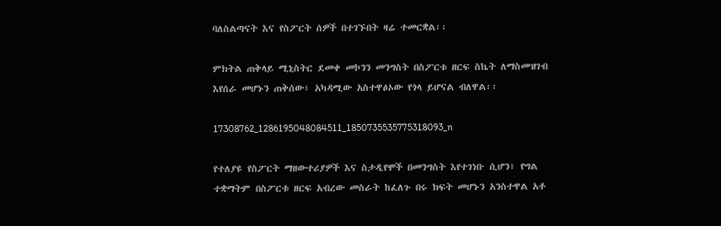ባለስልጣናት እና የስፖርት ሰዎች በተገኙበት ዛሬ ተመርቋል፡፡

ምክትል ጠቅላይ ሚኒስትር ደመቀ መኮንን መንግስት በስፖርቱ ዘርፍ ስኬት ለማስመዝገብ እየሰራ መሆኑን ጠቅሰው፥ አካዳሚው አስተዋፅኦው የጎላ ይሆናል ብለዋል፡፡

17308762_1286195048084511_1850735535775318093_n

የተለያዩ የስፖርት ማዘውተሪያዎች እና ስታዲየሞች በመንግስት እየተገነቡ ሲሆን፥ የግል ተቋማትም በስፖርቱ ዘርፍ አብረው መስራት ከፈለጉ በሩ ክፍት መሆኑን አንስተዋል አቶ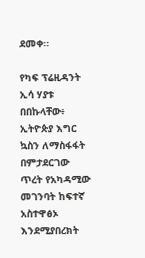ደመቀ፡፡

የካፍ ፕሬዚዳንት ኢሳ ሃያቱ በበኩላቸው፥ ኢትዮጵያ እግር ኳስን ለማስፋፋት በምታደርገው ጥረት የአካዳሚው መገንባት ከፍተኛ አስተዋፅኦ እንደሚያበረክት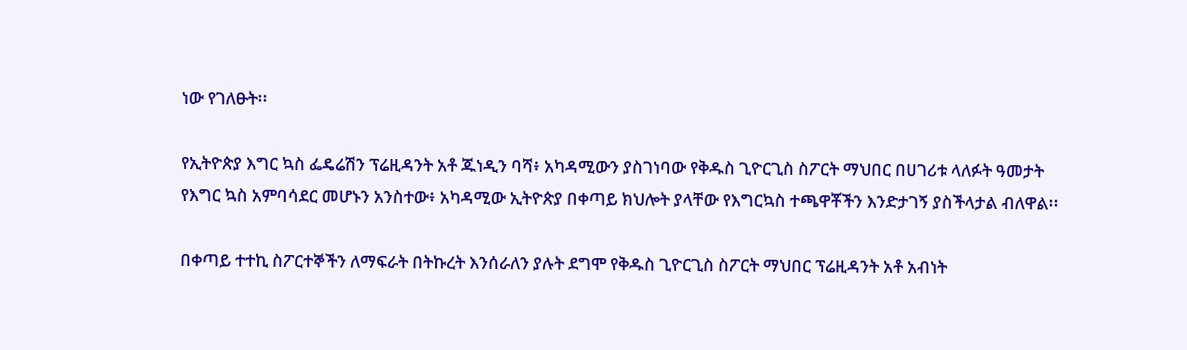ነው የገለፁት፡፡

የኢትዮጵያ እግር ኳስ ፌዴሬሽን ፕሬዚዳንት አቶ ጁነዲን ባሻ፥ አካዳሚውን ያስገነባው የቅዱስ ጊዮርጊስ ስፖርት ማህበር በሀገሪቱ ላለፉት ዓመታት የእግር ኳስ አምባሳደር መሆኑን አንስተው፥ አካዳሚው ኢትዮጵያ በቀጣይ ክህሎት ያላቸው የእግርኳስ ተጫዋቾችን እንድታገኝ ያስችላታል ብለዋል፡፡

በቀጣይ ተተኪ ስፖርተኞችን ለማፍራት በትኩረት እንሰራለን ያሉት ደግሞ የቅዱስ ጊዮርጊስ ስፖርት ማህበር ፕሬዚዳንት አቶ አብነት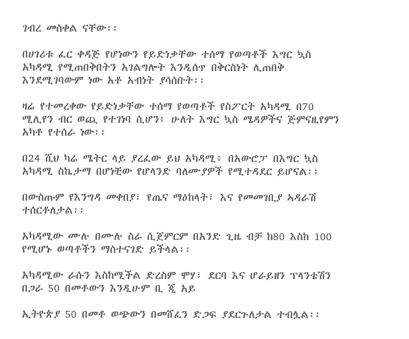ገብረ መስቀል ናቸው፡፡

በሀገሪቱ ፈር ቀዳጅ የሆነውን የይድነቃቸው ተሰማ የወጣቶች እግር ኳስ አካዳሚ የሚጠበቅበትን አገልግሎት እንዲሰጥ በቅርስነት ሊጠበቅ እንደሚገባውም ነው አቶ አብነት ያሳሰቡት፡፡

ዛሬ የተመረቀው የይድነቃቸው ተሰማ የወጣቶች የስፖርት አካዳሚ በ70 ሚሊየን ብር ወጪ የተገነባ ሲሆን፥ ሁለት እግር ኳስ ሜዳዎችና ጅምናዚየምን አካቶ የተሰራ ነው፡፡

በ24 ሺህ ካሬ ሜትር ላይ ያረፈው ይህ አካዳሚ፥ በአውሮፓ በእግር ኳስ አካዳሚ ስኬታማ በሆነቺው የሆላንድ ባለሙያዎች የሚተዳደር ይሆናል፡፡

በውስጡም የእንግዳ መቀበያ፣ የጤና ማዕከላት፣ እና የመመገቢያ ኣዳራሽ ተሰርቶለታል፡፡

አካዳሚው ሙሉ በሙሉ ስራ ሲጀምርም በአንድ ጊዜ ብቻ ከ80 እስከ 100 የሚሆኑ ወጣቶችን ማስተናገድ ይችላል፡፡

አካዳሚው ራሱን እስከሚችል ድረስም ሞሃ፣ ደርባ እና ሆራይዘን ፕላንቴሽን በጋራ 50 በመቶውን እንዲሁም ቢ ጂ አይ

ኢትዮጵያ 50 በመቶ ወጭውን በመሸፈን ድጋፍ ያደርጉለታል ተብሏል፡፡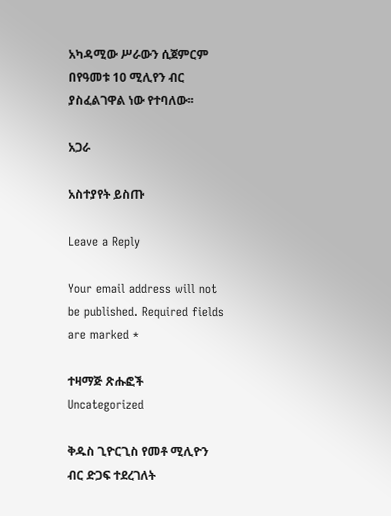አካዳሚው ሥራውን ሲጀምርም በየዓመቱ 10 ሚሊየን ብር ያስፈልገዋል ነው የተባለው፡፡

አጋራ

አስተያየት ይስጡ

Leave a Reply

Your email address will not be published. Required fields are marked *

ተዛማጅ ጽሑፎች
Uncategorized

ቅዱስ ጊዮርጊስ የመቶ ሚሊዮን ብር ድጋፍ ተደረገለት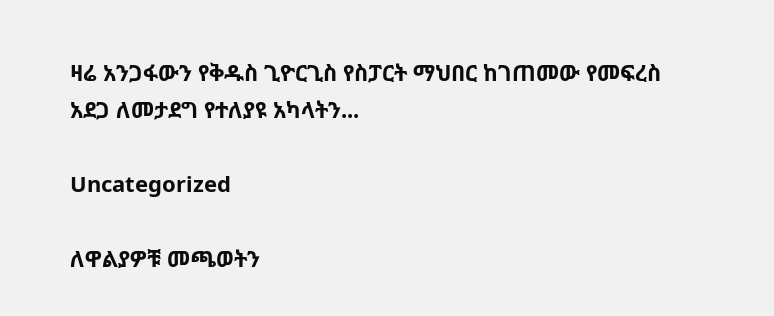ዛሬ አንጋፋውን የቅዱስ ጊዮርጊስ የስፓርት ማህበር ከገጠመው የመፍረስ አደጋ ለመታደግ የተለያዩ አካላትን...

Uncategorized

ለዋልያዎቹ መጫወትን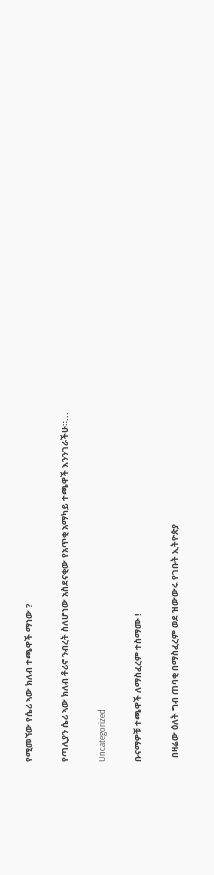የሚመኘው የሴሪ ኣው ክለብ ተጫዋች ማነው ?

የጣሊያን ሴሪ ኣው ክለብ ቶሪኖ ንብረት ስለሆነው አስደናቂው የአጥቂ አማካይ ተጫዋች እንንገራችሁ።...

Uncategorized

ቡናማዎቹ ተጫዋች ለማስፈረም ተስማሙ !

  በዛሬው ዕለት ግብ ጠባቂ በማስፈረም ወደ ዝውውሩ የገቡት ኢትዮጵያ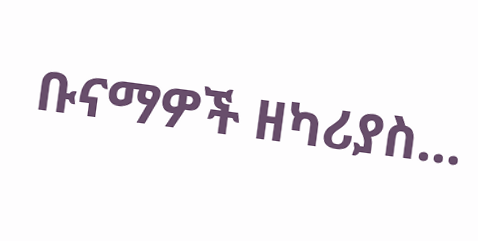ቡናማዎች ዘካሪያስ...